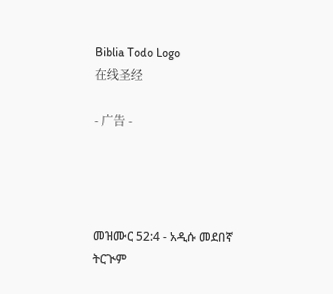Biblia Todo Logo
在线圣经

- 广告 -




መዝሙር 52:4 - አዲሱ መደበኛ ትርጒም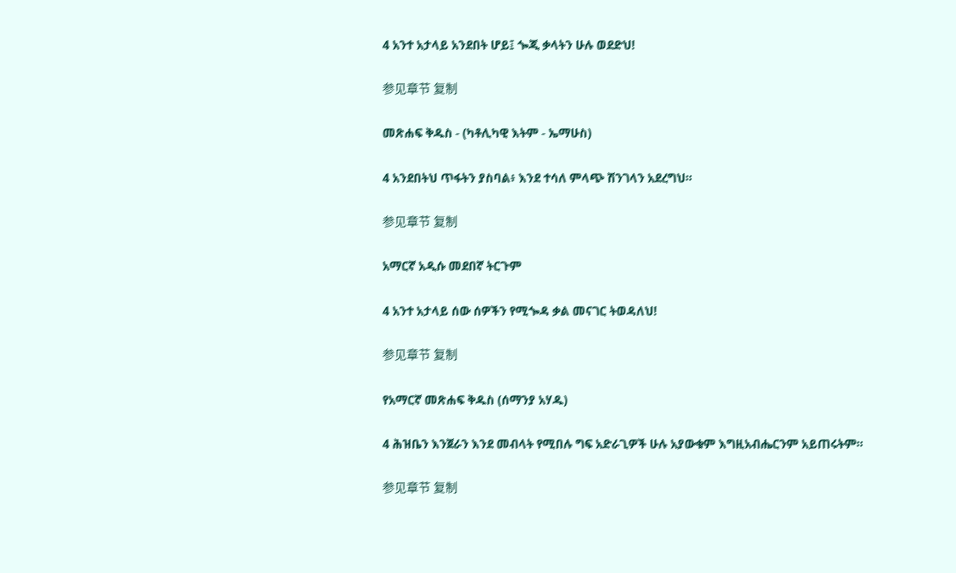4 አንተ አታላይ አንደበት ሆይ፤ ጐጂ ቃላትን ሁሉ ወደድህ!

参见章节 复制

መጽሐፍ ቅዱስ - (ካቶሊካዊ እትም - ኤማሁስ)

4 አንደበትህ ጥፋትን ያስባል፥ እንደ ተሳለ ምላጭ ሽንገላን አደረግህ።

参见章节 复制

አማርኛ አዲሱ መደበኛ ትርጉም

4 አንተ አታላይ ሰው ሰዎችን የሚጐዳ ቃል መናገር ትወዳለህ!

参见章节 复制

የአማርኛ መጽሐፍ ቅዱስ (ሰማንያ አሃዱ)

4 ሕዝቤን እንጀራን እንደ መብላት የሚበሉ ግፍ አድራጊዎች ሁሉ አያውቁም እግዚአብሔርንም አይጠሩትም።

参见章节 复制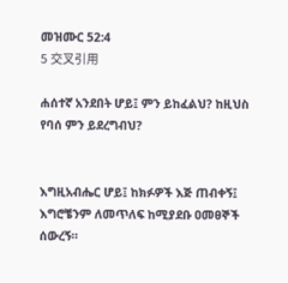መዝሙር 52:4
5 交叉引用

ሐሰተኛ አንደበት ሆይ፤ ምን ይከፈልህ? ከዚህስ የባሰ ምን ይደረግብህ?


እግዚአብሔር ሆይ፤ ከክፉዎች እጅ ጠብቀኝ፤ እግሮቼንም ለመጥለፍ ከሚያደቡ ዐመፀኞች ሰውረኝ።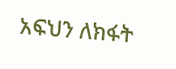አፍህን ለክፋት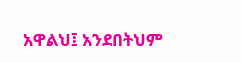አዋልህ፤ አንደበትህም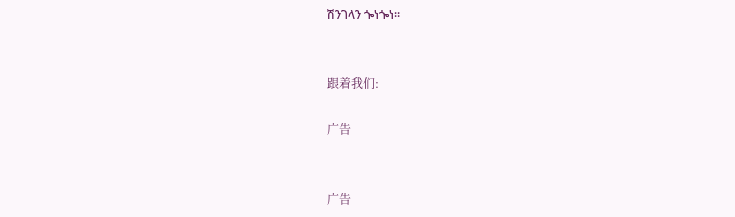ሽንገላን ጐነጐነ።


跟着我们:

广告


广告